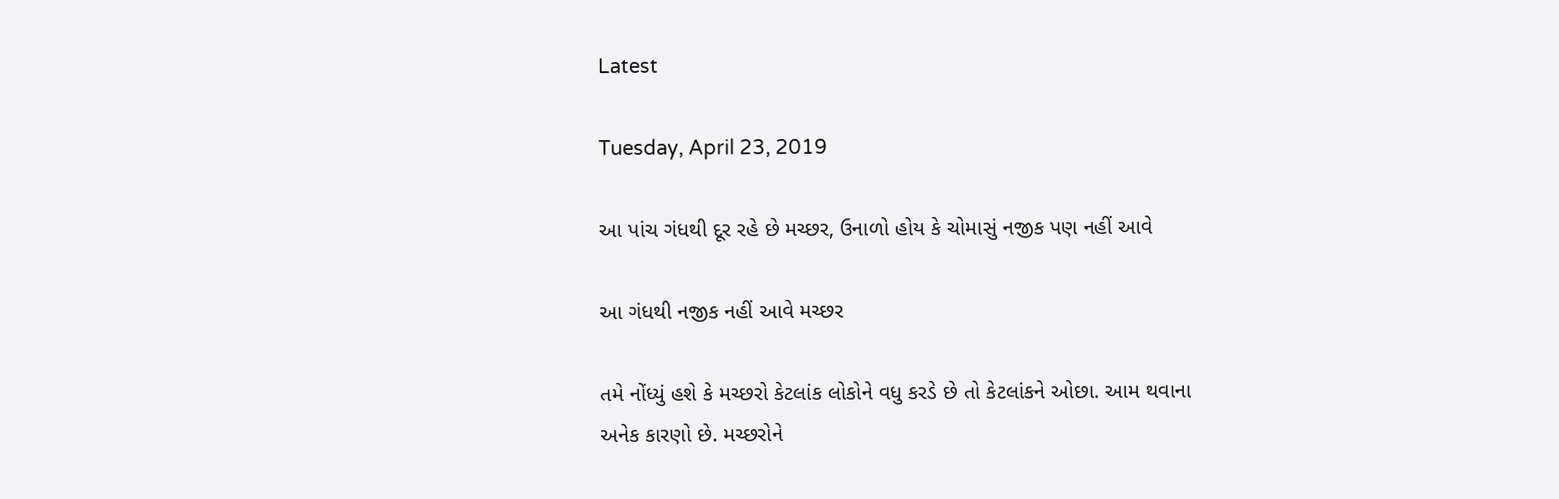Latest

Tuesday, April 23, 2019

આ પાંચ ગંધથી દૂર રહે છે મચ્છર, ઉનાળો હોય કે ચોમાસું નજીક પણ નહીં આવે

આ ગંધથી નજીક નહીં આવે મચ્છર

તમે નોંધ્યું હશે કે મચ્છરો કેટલાંક લોકોને વધુ કરડે છે તો કેટલાંકને ઓછા. આમ થવાના અનેક કારણો છે. મચ્છરોને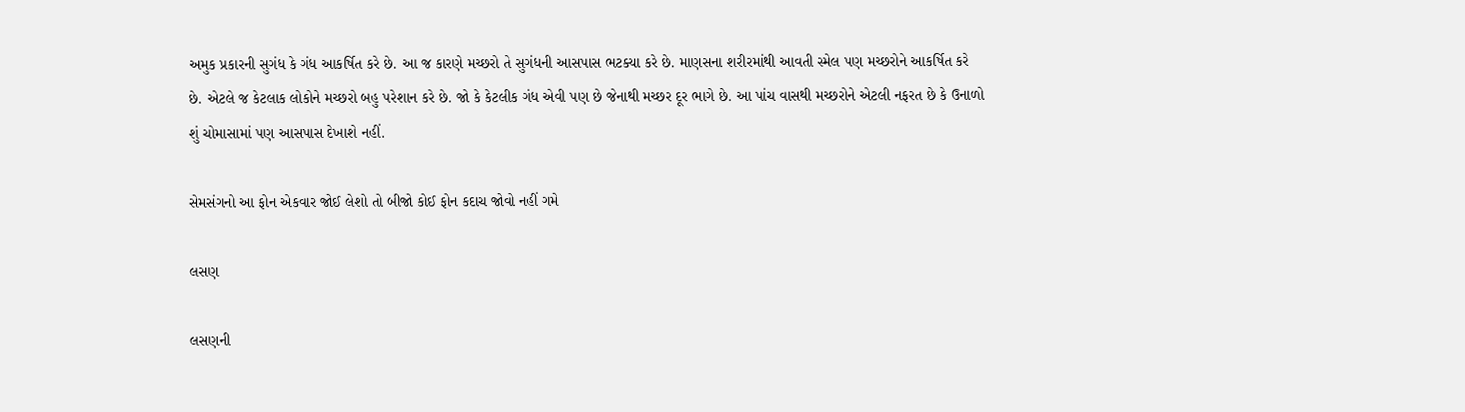અમુક પ્રકારની સુગંધ કે ગંધ આકર્ષિત કરે છે. આ જ કારણે મચ્છરો તે સુગંધની આસપાસ ભટક્યા કરે છે. માણસના શરીરમાંથી આવતી સ્મેલ પણ મચ્છરોને આકર્ષિત કરે છે. એટલે જ કેટલાક લોકોને મચ્છરો બહુ પરેશાન કરે છે. જો કે કેટલીક ગંધ એવી પણ છે જેનાથી મચ્છર દૂર ભાગે છે. આ પાંચ વાસથી મચ્છરોને એટલી નફરત છે કે ઉનાળો શું ચોમાસામાં પણ આસપાસ દેખાશે નહીં.

સેમસંગનો આ ફોન એકવાર જોઈ લેશો તો બીજો કોઈ ફોન કદાચ જોવો નહીં ગમે

લસણ

લસણની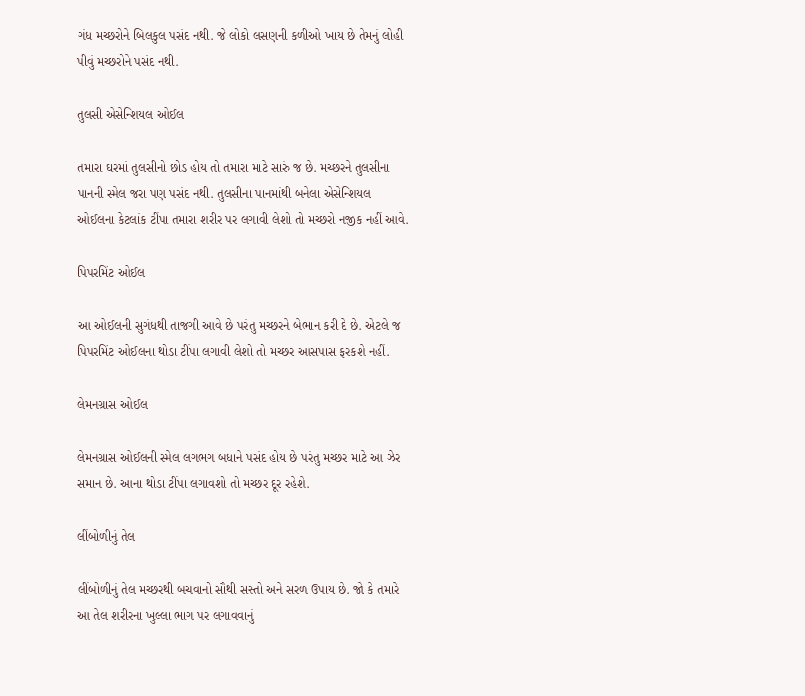ગંધ મચ્છરોને બિલકુલ પસંદ નથી. જે લોકો લસણની કળીઓ ખાય છે તેમનું લોહી પીવું મચ્છરોને પસંદ નથી.

તુલસી એસેન્શિયલ ઓઈલ

તમારા ઘરમાં તુલસીનો છોડ હોય તો તમારા માટે સારું જ છે. મચ્છરને તુલસીના પાનની સ્મેલ જરા પણ પસંદ નથી. તુલસીના પાનમાંથી બનેલા એસેન્શિયલ ઓઈલના કેટલાંક ટીંપા તમારા શરીર પર લગાવી લેશો તો મચ્છરો નજીક નહીં આવે.

પિપરમિંટ ઓઈલ

આ ઓઈલની સુગંધથી તાજગી આવે છે પરંતુ મચ્છરને બેભાન કરી દે છે. એટલે જ પિપરમિંટ ઓઈલના થોડા ટીંપા લગાવી લેશો તો મચ્છર આસપાસ ફરકશે નહીં.

લેમનગ્રાસ ઓઈલ

લેમનગ્રાસ ઓઈલની સ્મેલ લગભગ બધાને પસંદ હોય છે પરંતુ મચ્છર માટે આ ઝેર સમાન છે. આના થોડા ટીંપા લગાવશો તો મચ્છર દૂર રહેશે.

લીંબોળીનું તેલ

લીંબોળીનું તેલ મચ્છરથી બચવાનો સૌથી સસ્તો અને સરળ ઉપાય છે. જો કે તમારે આ તેલ શરીરના ખુલ્લા ભાગ પર લગાવવાનું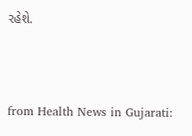રહેશે.



from Health News in Gujarati: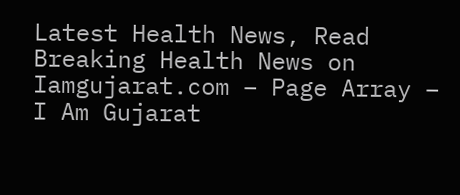Latest Health News, Read Breaking Health News on Iamgujarat.com – Page Array – I Am Gujarat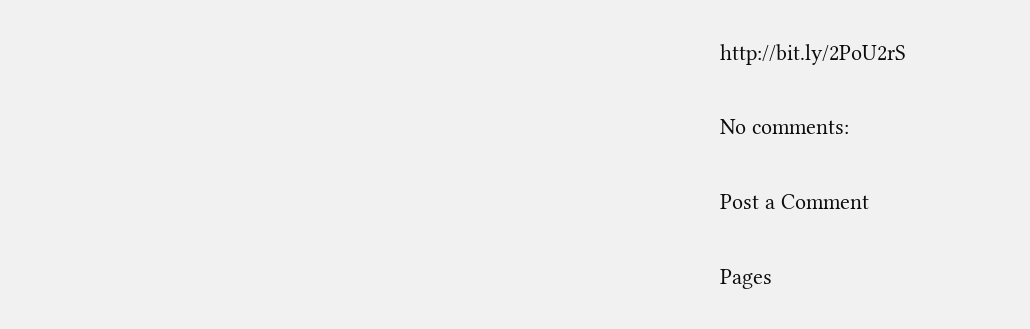http://bit.ly/2PoU2rS

No comments:

Post a Comment

Pages